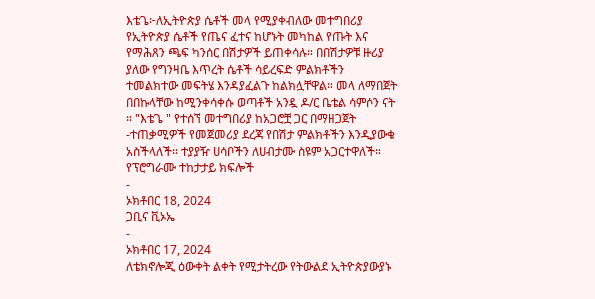እቴጌ፦ለኢትዮጵያ ሴቶች መላ የሚያቀብለው መተግበሪያ
የኢትዮጵያ ሴቶች የጤና ፈተና ከሆኑት መካከል የጡት እና የማሕጸን ጫፍ ካንሰር በሽታዎች ይጠቀሳሉ። በበሽታዎቹ ዙሪያ ያለው የግንዛቤ እጥረት ሴቶች ሳይረፍድ ምልክቶችን ተመልክተው መፍትሄ እንዳያፈልጉ ከልክሏቸዋል። መላ ለማበጀት በበኩላቸው ከሚንቀሳቀሱ ወጣቶች አንዷ ዶ/ር ቤቴል ሳምሶን ናት ። "እቴጌ " የተሰኘ መተግበሪያ ከአጋሮቿ ጋር በማዘጋጀት -ተጠቃሚዎች የመጀመሪያ ደረጃ የበሽታ ምልክቶችን እንዲያውቁ አስችላለች። ተያያዥ ሀሳቦችን ለሀብታሙ ስዩም አጋርተዋለች።
የፕሮግራሙ ተከታታይ ክፍሎች
-
ኦክቶበር 18, 2024
ጋቢና ቪኦኤ
-
ኦክቶበር 17, 2024
ለቴክኖሎጂ ዕውቀት ልቀት የሚታትረው የትውልደ ኢትዮጵያውያኑ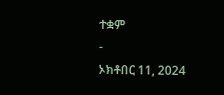ተቋም
-
ኦክቶበር 11, 2024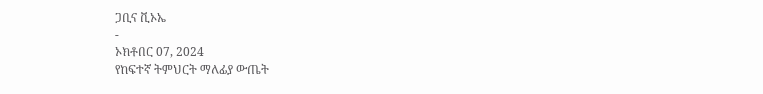ጋቢና ቪኦኤ
-
ኦክቶበር 07, 2024
የከፍተኛ ትምህርት ማለፊያ ውጤት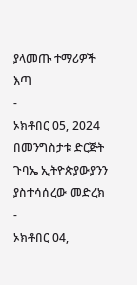ያላመጡ ተማሪዎች እጣ
-
ኦክቶበር 05, 2024
በመንግስታቱ ድርጅት ጉባኤ ኢትዮጵያውያንን ያስተሳሰረው መድረክ
-
ኦክቶበር 04,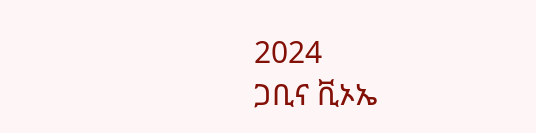2024
ጋቢና ቪኦኤ